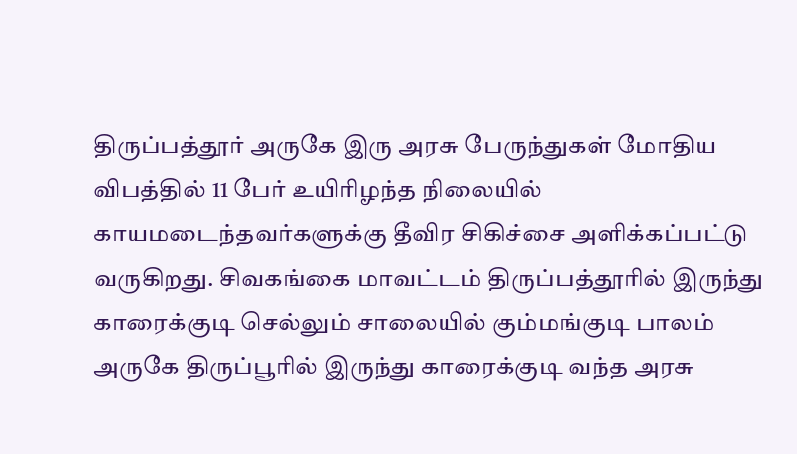திருப்பத்தூர் அருகே இரு அரசு பேருந்துகள் மோதிய விபத்தில் 11 பேர் உயிரிழந்த நிலையில் காயமடைந்தவர்களுக்கு தீவிர சிகிச்சை அளிக்கப்பட்டு வருகிறது. சிவகங்கை மாவட்டம் திருப்பத்தூரில் இருந்து காரைக்குடி செல்லும் சாலையில் கும்மங்குடி பாலம் அருகே திருப்பூரில் இருந்து காரைக்குடி வந்த அரசு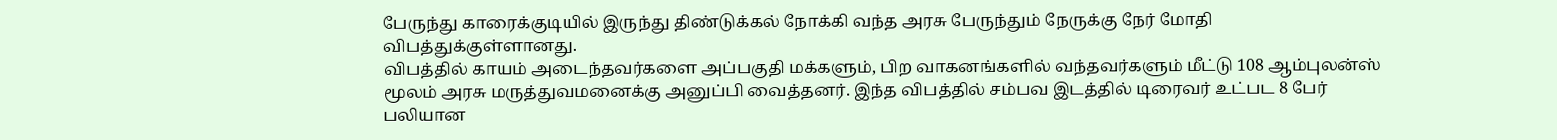பேருந்து காரைக்குடியில் இருந்து திண்டுக்கல் நோக்கி வந்த அரசு பேருந்தும் நேருக்கு நேர் மோதி விபத்துக்குள்ளானது.
விபத்தில் காயம் அடைந்தவர்களை அப்பகுதி மக்களும், பிற வாகனங்களில் வந்தவர்களும் மீட்டு 108 ஆம்புலன்ஸ் மூலம் அரசு மருத்துவமனைக்கு அனுப்பி வைத்தனர். இந்த விபத்தில் சம்பவ இடத்தில் டிரைவர் உட்பட 8 பேர் பலியான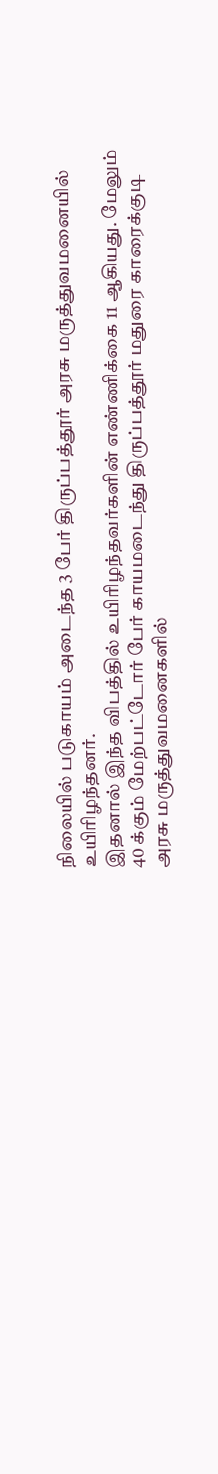நிலையில் படுகாயம் அடைந்த 3 பேர் திருப்பத்தூர் அரசு மருத்துவமனையில் உயிரிழந்தனர்.
இதனால் இந்த விபத்தில் உயிரிழந்தவர்களின் எண்ணிக்கை 11 ஆகியது. மேலும் 40 க்கும் மேற்பட்டோர் பேர் காயமடைந்து திருப்பத்தூர் மதுரை காரைக்குடி அரசு மருத்துவமனைகளில்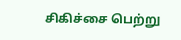சிகிச்சை பெற்று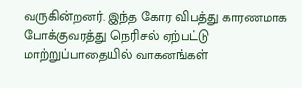வருகின்றனர். இந்த கோர விபத்து காரணமாக போக்குவரத்து நெரிசல் ஏற்பட்டு மாற்றுப்பாதையில் வாகனங்கள்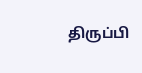திருப்பி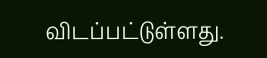விடப்பட்டுள்ளது.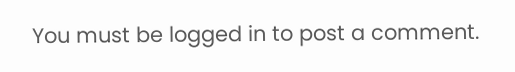You must be logged in to post a comment.